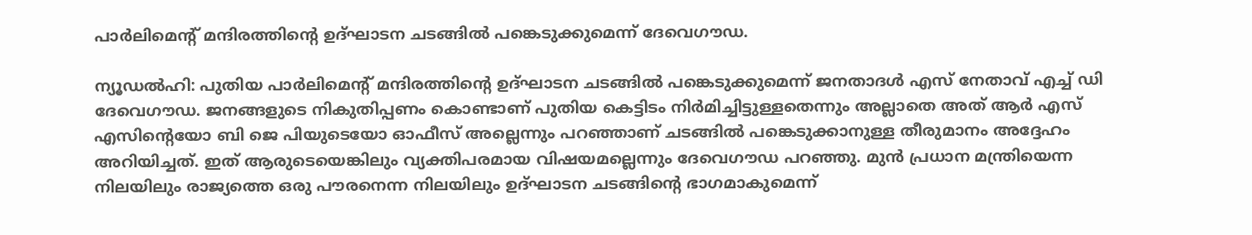പാര്‍ലിമെന്റ് മന്ദിരത്തിന്റെ ഉദ്ഘാടന ചടങ്ങില്‍ പങ്കെടുക്കുമെന്ന് ദേവെഗൗഡ.

ന്യൂഡല്‍ഹി: പുതിയ പാര്‍ലിമെന്റ് മന്ദിരത്തിന്റെ ഉദ്ഘാടന ചടങ്ങില്‍ പങ്കെടുക്കുമെന്ന് ജനതാദള്‍ എസ് നേതാവ് എച്ച് ഡി ദേവെഗൗഡ. ജനങ്ങളുടെ നികുതിപ്പണം കൊണ്ടാണ് പുതിയ കെട്ടിടം നിര്‍മിച്ചിട്ടുള്ളതെന്നും അല്ലാതെ അത് ആര്‍ എസ് എസിന്റെയോ ബി ജെ പിയുടെയോ ഓഫീസ് അല്ലെന്നും പറഞ്ഞാണ് ചടങ്ങില്‍ പങ്കെടുക്കാനുള്ള തീരുമാനം അദ്ദേഹം അറിയിച്ചത്. ഇത് ആരുടെയെങ്കിലും വ്യക്തിപരമായ വിഷയമല്ലെന്നും ദേവെഗൗഡ പറഞ്ഞു. മുന്‍ പ്രധാന മന്ത്രിയെന്ന നിലയിലും രാജ്യത്തെ ഒരു പൗരനെന്ന നിലയിലും ഉദ്ഘാടന ചടങ്ങിന്റെ ഭാഗമാകുമെന്ന്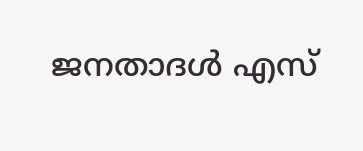ജനതാദള്‍ എസ്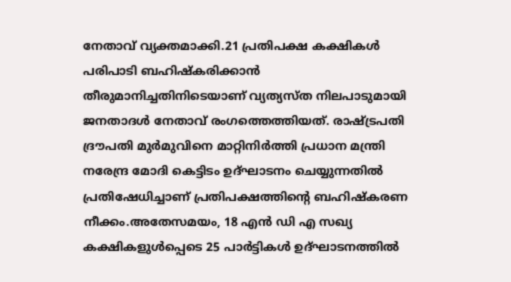നേതാവ് വ്യക്തമാക്കി.21 പ്രതിപക്ഷ കക്ഷികള്‍ പരിപാടി ബഹിഷ്‌കരിക്കാന്‍ തീരുമാനിച്ചതിനിടെയാണ് വ്യത്യസ്ത നിലപാടുമായി ജനതാദള്‍ നേതാവ് രംഗത്തെത്തിയത്. രാഷ്ട്രപതി ദ്രൗപതി മുര്‍മുവിനെ മാറ്റിനിര്‍ത്തി പ്രധാന മന്ത്രി നരേന്ദ്ര മോദി കെട്ടിടം ഉദ്ഘാടനം ചെയ്യുന്നതില്‍ പ്രതിഷേധിച്ചാണ് പ്രതിപക്ഷത്തിന്റെ ബഹിഷ്‌കരണ നീക്കം.അതേസമയം, 18 എന്‍ ഡി എ സഖ്യ കക്ഷികളുള്‍പ്പെടെ 25 പാര്‍ട്ടികള്‍ ഉദ്ഘാടനത്തില്‍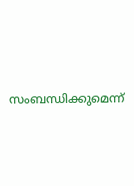സംബന്ധിക്കുമെന്ന്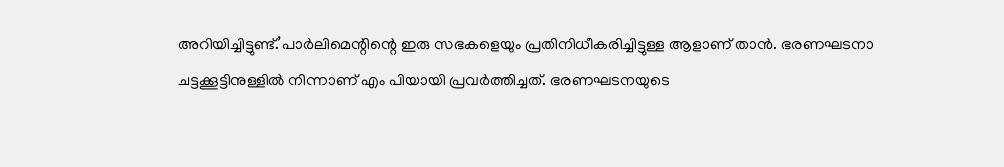അറിയിച്ചിട്ടുണ്ട്.’പാര്‍ലിമെന്റിന്റെ ഇരു സഭകളെയും പ്രതിനിധീകരിച്ചിട്ടുള്ള ആളാണ് താന്‍. ഭരണഘടനാ ചട്ടക്കൂട്ടിനുള്ളില്‍ നിന്നാണ് എം പിയായി പ്രവര്‍ത്തിച്ചത്. ഭരണഘടനയുടെ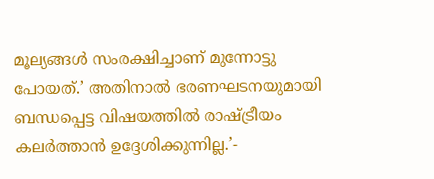മൂല്യങ്ങള്‍ സംരക്ഷിച്ചാണ് മുന്നോട്ടു പോയത്.’ അതിനാല്‍ ഭരണഘടനയുമായി ബന്ധപ്പെട്ട വിഷയത്തില്‍ രാഷ്ട്രീയം കലര്‍ത്താന്‍ ഉദ്ദേശിക്കുന്നില്ല.’-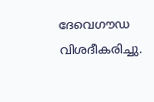ദേവെഗൗഡ വിശദീകരിച്ചു.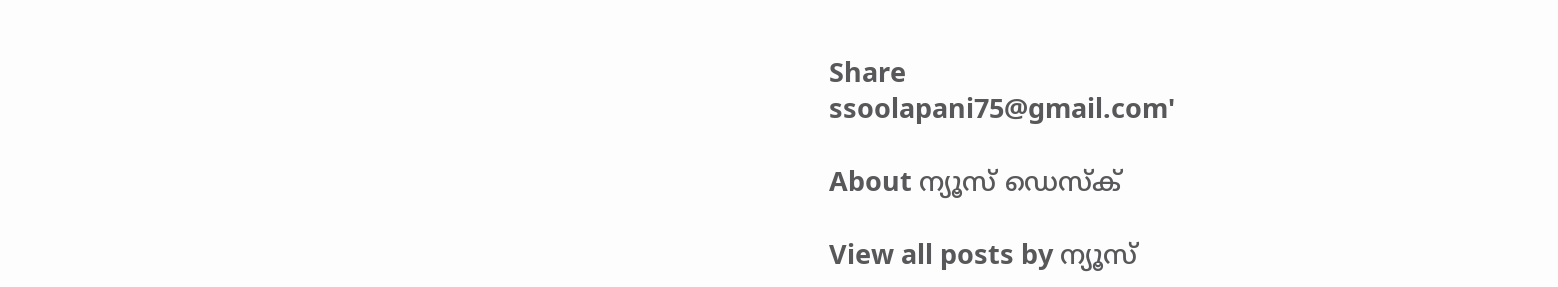Share
ssoolapani75@gmail.com'

About ന്യൂസ് ഡെസ്ക്

View all posts by ന്യൂസ്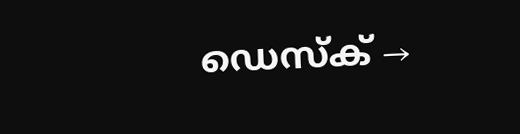ഡെസ്ക് →